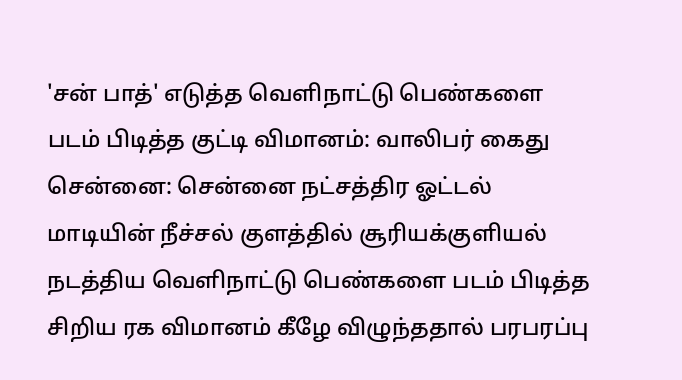'சன் பாத்' எடுத்த வெளிநாட்டு பெண்களை படம் பிடித்த குட்டி விமானம்: வாலிபர் கைது
சென்னை: சென்னை நட்சத்திர ஓட்டல் மாடியின் நீச்சல் குளத்தில் சூரியக்குளியல் நடத்திய வெளிநாட்டு பெண்களை படம் பிடித்த சிறிய ரக விமானம் கீழே விழுந்ததால் பரபரப்பு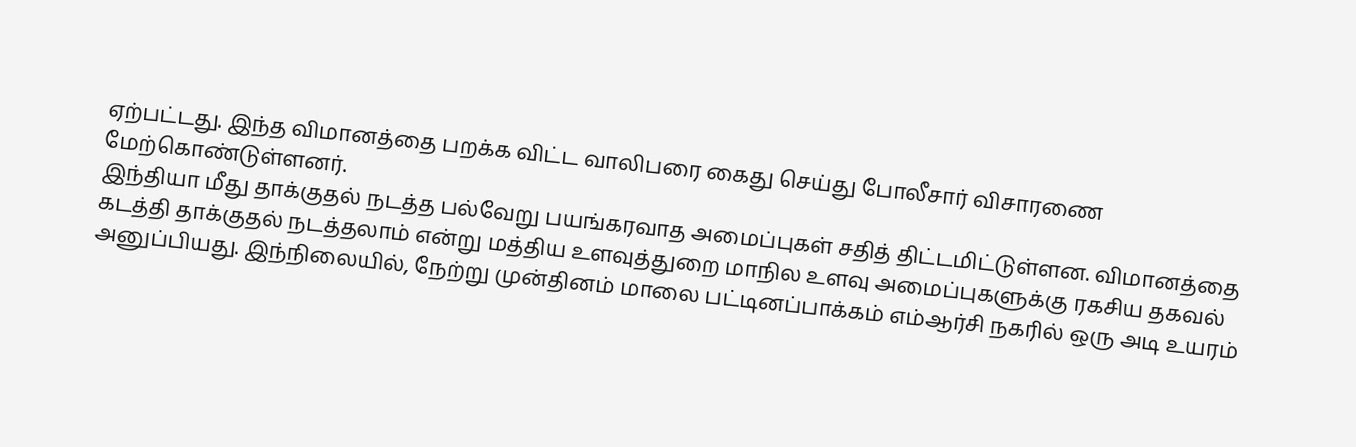ஏற்பட்டது. இந்த விமானத்தை பறக்க விட்ட வாலிபரை கைது செய்து போலீசார் விசாரணை மேற்கொண்டுள்ளனர்.
இந்தியா மீது தாக்குதல் நடத்த பல்வேறு பயங்கரவாத அமைப்புகள் சதித் திட்டமிட்டுள்ளன. விமானத்தை கடத்தி தாக்குதல் நடத்தலாம் என்று மத்திய உளவுத்துறை மாநில உளவு அமைப்புகளுக்கு ரகசிய தகவல் அனுப்பியது. இந்நிலையில், நேற்று முன்தினம் மாலை பட்டினப்பாக்கம் எம்ஆர்சி நகரில் ஒரு அடி உயரம்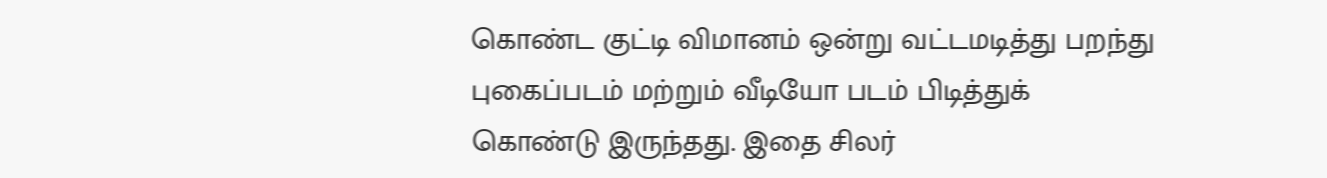கொண்ட குட்டி விமானம் ஒன்று வட்டமடித்து பறந்து புகைப்படம் மற்றும் வீடியோ படம் பிடித்துக் கொண்டு இருந்தது. இதை சிலர்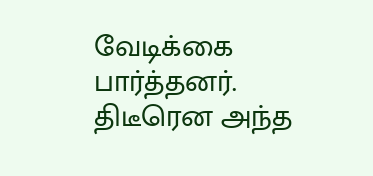வேடிக்கை பார்த்தனர்.
திடீரென அந்த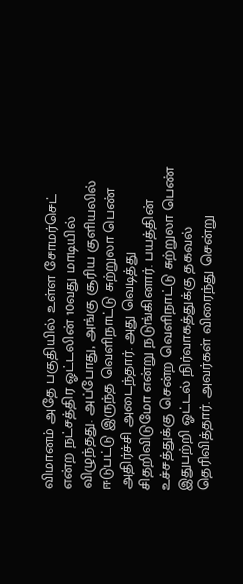விமானம் அதே பகுதியில் உள்ள சோமர்செட் என்ற நட்சத்திர ஓட்டலின் 10வது மாடியில் விழுந்தது. அப்போது, அங்கு சூரிய குளியலில் ஈடுபட்டு இருந்த வெளிநாட்டு சுற்றுலா பெண் அதிர்ச்சி அடைந்தார். அது வெடித்து சிதறிவிடுமோ என்று நடுங்கினார். பயத்தின் உச்சத்துக்கு சென்ற வெளிநாட்டு சுற்றுலா பெண் இதுபற்றி ஓட்டல் நிர்வாகத்துக்கு தகவல் தெரிவித்தார். அவர்கள் விரைந்து சென்று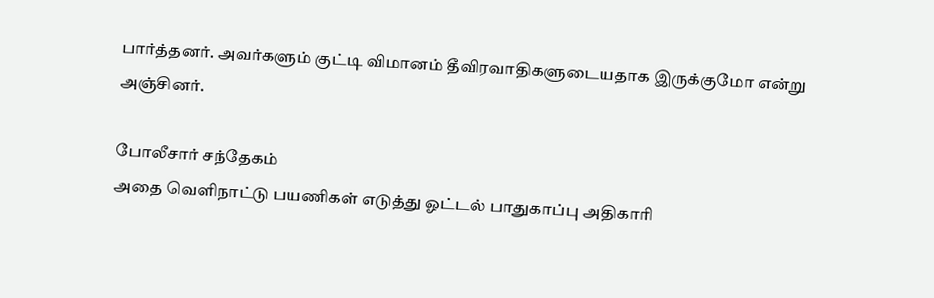பார்த்தனர். அவர்களும் குட்டி விமானம் தீவிரவாதிகளுடையதாக இருக்குமோ என்று அஞ்சினர்.

போலீசார் சந்தேகம்
அதை வெளிநாட்டு பயணிகள் எடுத்து ஓட்டல் பாதுகாப்பு அதிகாரி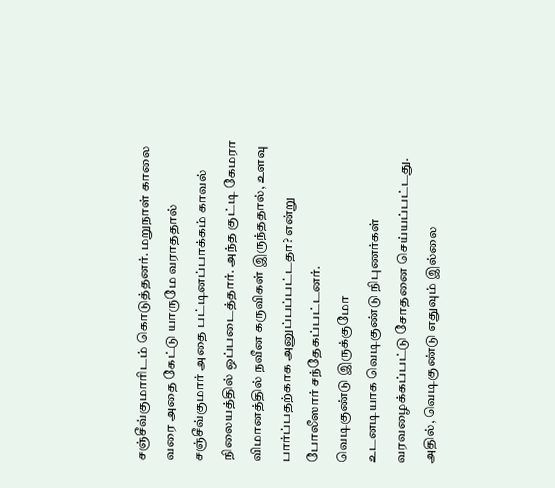சஞ்சீவ்குமாரிடம் கொடுத்தனர். மறுநாள் காலை வரை அதை கேட்டு யாருமே வராததால் சஞ்சீவ்குமார் அதை பட்டினப்பாக்கம் காவல் நிலையத்தில் ஒப்படைத்தார். அந்த குட்டி கேமரா விமானத்தில் நவீன கருவிகள் இருந்ததால், உளவு பார்ப்பதற்காக அனுப்பப்பட்டதா? என்று போலீஸார் சந்தேகப்பட்டனர்.
வெடிகுண்டு இருக்குமோ
உடனடியாக வெடிகுண்டு நிபுணர்கள் வரவழைக்கப்பட்டு சோதனை செய்யப்பட்டது. அதில், வெடிகுண்டு எதுவும் இல்லை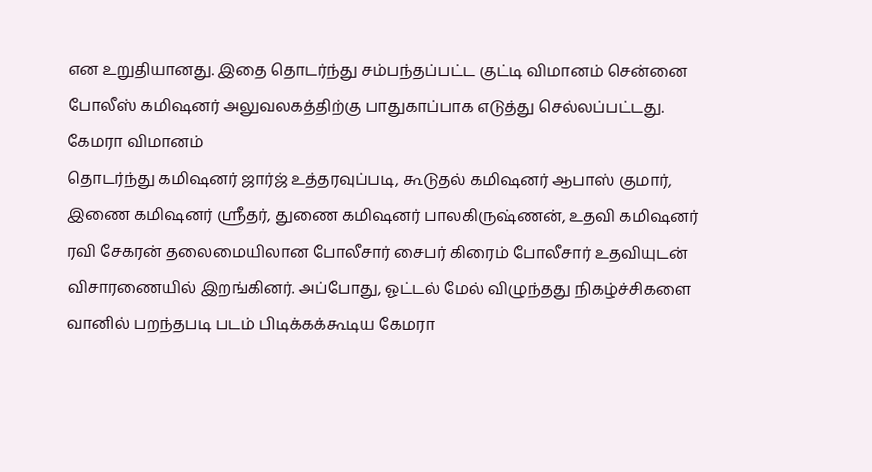என உறுதியானது. இதை தொடர்ந்து சம்பந்தப்பட்ட குட்டி விமானம் சென்னை போலீஸ் கமிஷனர் அலுவலகத்திற்கு பாதுகாப்பாக எடுத்து செல்லப்பட்டது.
கேமரா விமானம்
தொடர்ந்து கமிஷனர் ஜார்ஜ் உத்தரவுப்படி, கூடுதல் கமிஷனர் ஆபாஸ் குமார், இணை கமிஷனர் ஸ்ரீதர், துணை கமிஷனர் பாலகிருஷ்ணன், உதவி கமிஷனர் ரவி சேகரன் தலைமையிலான போலீசார் சைபர் கிரைம் போலீசார் உதவியுடன் விசாரணையில் இறங்கினர். அப்போது, ஓட்டல் மேல் விழுந்தது நிகழ்ச்சிகளை வானில் பறந்தபடி படம் பிடிக்கக்கூடிய கேமரா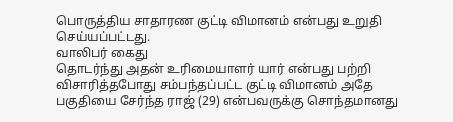பொருத்திய சாதாரண குட்டி விமானம் என்பது உறுதி செய்யப்பட்டது.
வாலிபர் கைது
தொடர்ந்து அதன் உரிமையாளர் யார் என்பது பற்றி விசாரித்தபோது சம்பந்தப்பட்ட குட்டி விமானம் அதே பகுதியை சேர்ந்த ராஜ் (29) என்பவருக்கு சொந்தமானது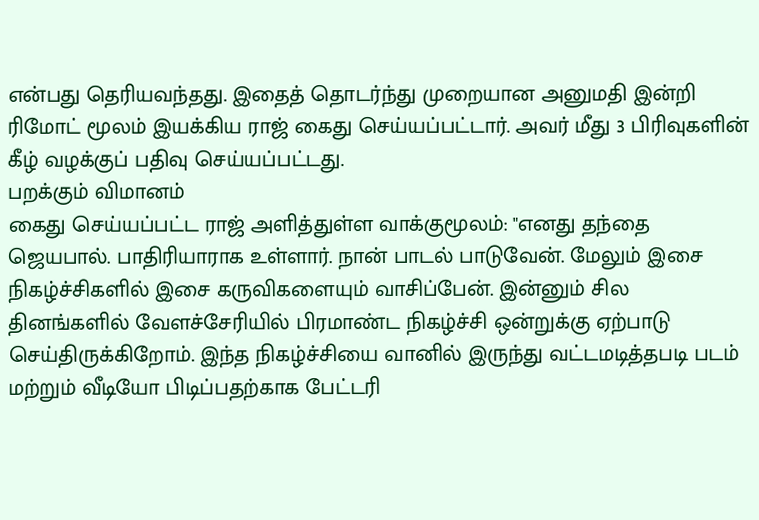என்பது தெரியவந்தது. இதைத் தொடர்ந்து முறையான அனுமதி இன்றி ரிமோட் மூலம் இயக்கிய ராஜ் கைது செய்யப்பட்டார். அவர் மீது 3 பிரிவுகளின் கீழ் வழக்குப் பதிவு செய்யப்பட்டது.
பறக்கும் விமானம்
கைது செய்யப்பட்ட ராஜ் அளித்துள்ள வாக்குமூலம்: "எனது தந்தை ஜெயபால். பாதிரியாராக உள்ளார். நான் பாடல் பாடுவேன். மேலும் இசை நிகழ்ச்சிகளில் இசை கருவிகளையும் வாசிப்பேன். இன்னும் சில தினங்களில் வேளச்சேரியில் பிரமாண்ட நிகழ்ச்சி ஒன்றுக்கு ஏற்பாடு செய்திருக்கிறோம். இந்த நிகழ்ச்சியை வானில் இருந்து வட்டமடித்தபடி படம் மற்றும் வீடியோ பிடிப்பதற்காக பேட்டரி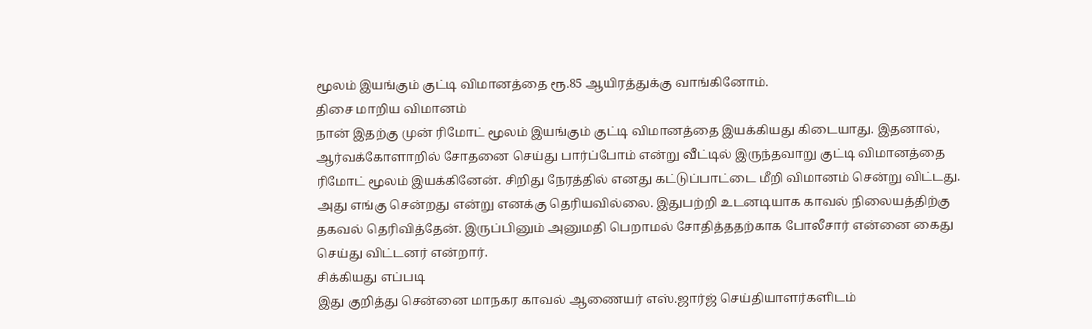மூலம் இயங்கும் குட்டி விமானத்தை ரூ.85 ஆயிரத்துக்கு வாங்கினோம்.
திசை மாறிய விமானம்
நான் இதற்கு முன் ரிமோட் மூலம் இயங்கும் குட்டி விமானத்தை இயக்கியது கிடையாது. இதனால், ஆர்வக்கோளாறில் சோதனை செய்து பார்ப்போம் என்று வீட்டில் இருந்தவாறு குட்டி விமானத்தை ரிமோட் மூலம் இயக்கினேன். சிறிது நேரத்தில் எனது கட்டுப்பாட்டை மீறி விமானம் சென்று விட்டது. அது எங்கு சென்றது என்று எனக்கு தெரியவில்லை. இதுபற்றி உடனடியாக காவல் நிலையத்திற்கு தகவல் தெரிவித்தேன். இருப்பினும் அனுமதி பெறாமல் சோதித்ததற்காக போலீசார் என்னை கைது செய்து விட்டனர் என்றார்.
சிக்கியது எப்படி
இது குறித்து சென்னை மாநகர காவல் ஆணையர் எஸ்.ஜார்ஜ் செய்தியாளர்களிடம்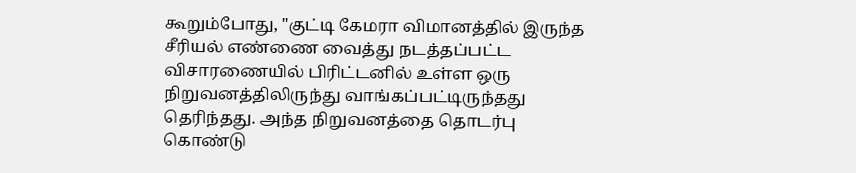கூறும்போது, "குட்டி கேமரா விமானத்தில் இருந்த சீரியல் எண்ணை வைத்து நடத்தப்பட்ட விசாரணையில் பிரிட்டனில் உள்ள ஒரு நிறுவனத்திலிருந்து வாங்கப்பட்டிருந்தது தெரிந்தது. அந்த நிறுவனத்தை தொடர்பு கொண்டு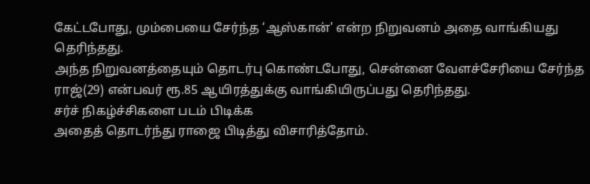கேட்டபோது, மும்பையை சேர்ந்த ‘ஆஸ்கான்' என்ற நிறுவனம் அதை வாங்கியது தெரிந்தது.
அந்த நிறுவனத்தையும் தொடர்பு கொண்டபோது, சென்னை வேளச்சேரியை சேர்ந்த ராஜ்(29) என்பவர் ரூ.85 ஆயிரத்துக்கு வாங்கியிருப்பது தெரிந்தது.
சர்ச் நிகழ்ச்சிகளை படம் பிடிக்க
அதைத் தொடர்ந்து ராஜை பிடித்து விசாரித்தோம்.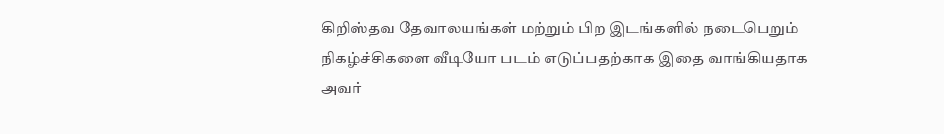கிறிஸ்தவ தேவாலயங்கள் மற்றும் பிற இடங்களில் நடைபெறும் நிகழ்ச்சிகளை வீடியோ படம் எடுப்பதற்காக இதை வாங்கியதாக அவர்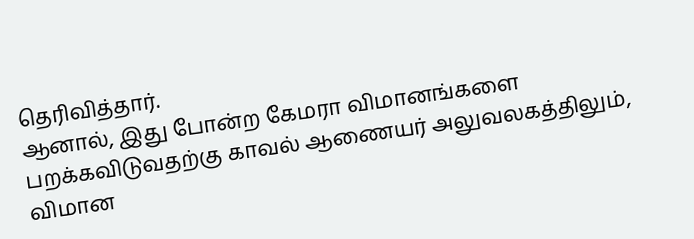தெரிவித்தார்.
ஆனால், இது போன்ற கேமரா விமானங்களை பறக்கவிடுவதற்கு காவல் ஆணையர் அலுவலகத்திலும், விமான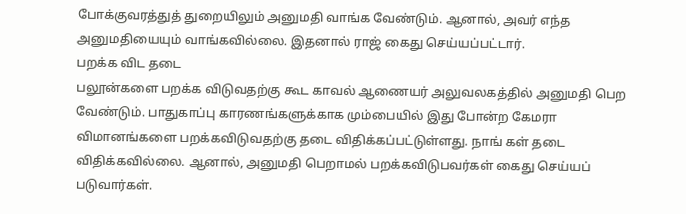போக்குவரத்துத் துறையிலும் அனுமதி வாங்க வேண்டும். ஆனால், அவர் எந்த அனுமதியையும் வாங்கவில்லை. இதனால் ராஜ் கைது செய்யப்பட்டார்.
பறக்க விட தடை
பலூன்களை பறக்க விடுவதற்கு கூட காவல் ஆணையர் அலுவலகத்தில் அனுமதி பெற வேண்டும். பாதுகாப்பு காரணங்களுக்காக மும்பையில் இது போன்ற கேமரா விமானங்களை பறக்கவிடுவதற்கு தடை விதிக்கப்பட்டுள்ளது. நாங் கள் தடை விதிக்கவில்லை. ஆனால், அனுமதி பெறாமல் பறக்கவிடுபவர்கள் கைது செய்யப் படுவார்கள்.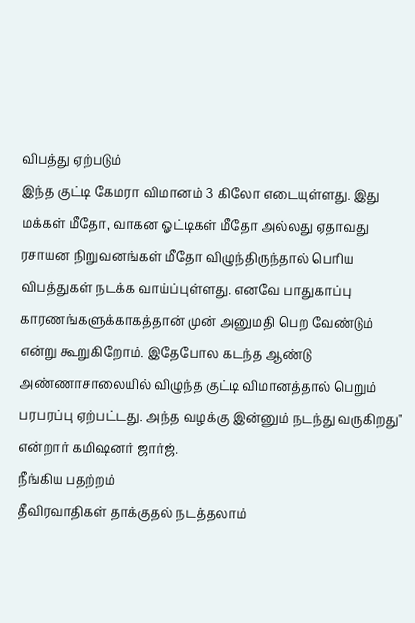விபத்து ஏற்படும்
இந்த குட்டி கேமரா விமானம் 3 கிலோ எடையுள்ளது. இது மக்கள் மீதோ, வாகன ஓட்டிகள் மீதோ அல்லது ஏதாவது ரசாயன நிறுவனங்கள் மீதோ விழுந்திருந்தால் பெரிய விபத்துகள் நடக்க வாய்ப்புள்ளது. எனவே பாதுகாப்பு காரணங்களுக்காகத்தான் முன் அனுமதி பெற வேண்டும் என்று கூறுகிறோம். இதேபோல கடந்த ஆண்டு அண்ணாசாலையில் விழுந்த குட்டி விமானத்தால் பெறும் பரபரப்பு ஏற்பட்டது. அந்த வழக்கு இன்னும் நடந்து வருகிறது" என்றார் கமிஷனர் ஜார்ஜ்.
நீங்கிய பதற்றம்
தீவிரவாதிகள் தாக்குதல் நடத்தலாம்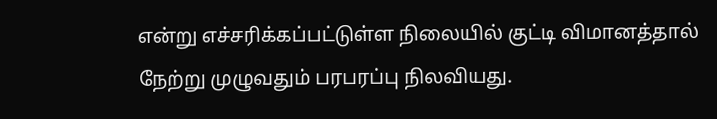என்று எச்சரிக்கப்பட்டுள்ள நிலையில் குட்டி விமானத்தால் நேற்று முழுவதும் பரபரப்பு நிலவியது.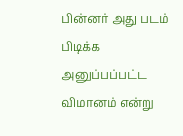பின்னர் அது படம் பிடிக்க அனுப்பப்பட்ட விமானம் என்று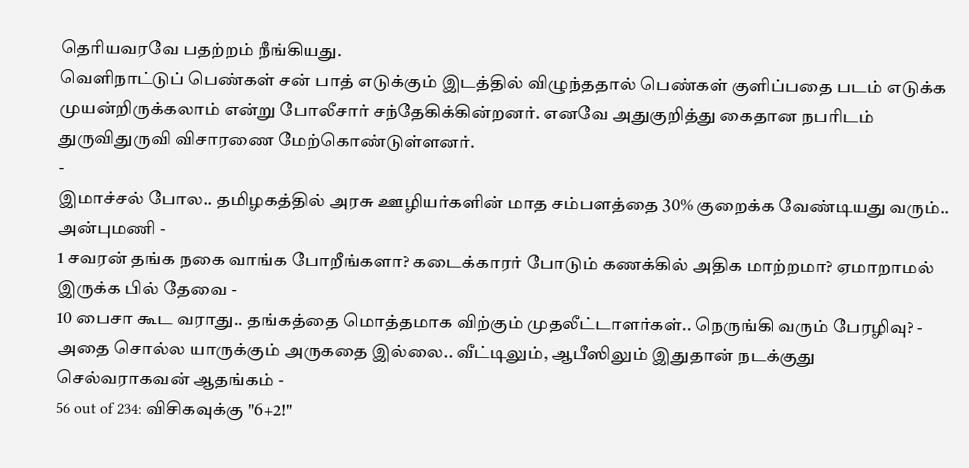தெரியவரவே பதற்றம் நீங்கியது.
வெளிநாட்டுப் பெண்கள் சன் பாத் எடுக்கும் இடத்தில் விழுந்ததால் பெண்கள் குளிப்பதை படம் எடுக்க முயன்றிருக்கலாம் என்று போலீசார் சந்தேகிக்கின்றனர். எனவே அதுகுறித்து கைதான நபரிடம் துருவிதுருவி விசாரணை மேற்கொண்டுள்ளனர்.
-
இமாச்சல் போல.. தமிழகத்தில் அரசு ஊழியர்களின் மாத சம்பளத்தை 30% குறைக்க வேண்டியது வரும்.. அன்புமணி -
1 சவரன் தங்க நகை வாங்க போறீங்களா? கடைக்காரர் போடும் கணக்கில் அதிக மாற்றமா? ஏமாறாமல் இருக்க பில் தேவை -
10 பைசா கூட வராது.. தங்கத்தை மொத்தமாக விற்கும் முதலீட்டாளர்கள்.. நெருங்கி வரும் பேரழிவு? -
அதை சொல்ல யாருக்கும் அருகதை இல்லை.. வீட்டிலும், ஆபீஸிலும் இதுதான் நடக்குது செல்வராகவன் ஆதங்கம் -
56 out of 234: விசிகவுக்கு "6+2!"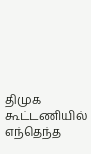திமுக கூட்டணியில் எந்தெந்த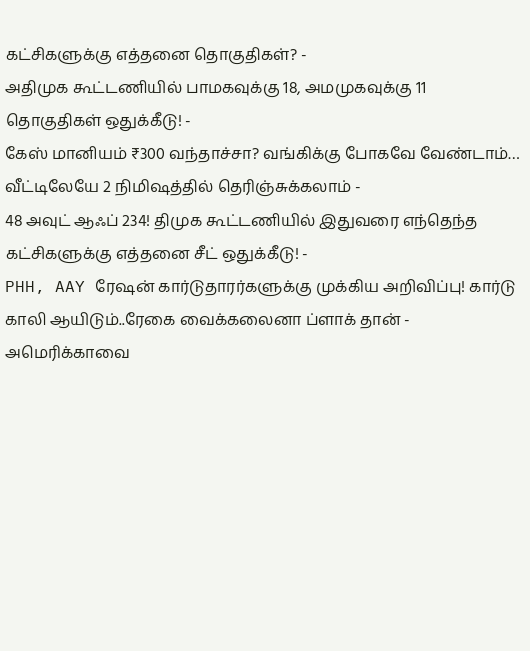கட்சிகளுக்கு எத்தனை தொகுதிகள்? -
அதிமுக கூட்டணியில் பாமகவுக்கு 18, அமமுகவுக்கு 11 தொகுதிகள் ஒதுக்கீடு! -
கேஸ் மானியம் ₹300 வந்தாச்சா? வங்கிக்கு போகவே வேண்டாம்… வீட்டிலேயே 2 நிமிஷத்தில் தெரிஞ்சுக்கலாம் -
48 அவுட் ஆஃப் 234! திமுக கூட்டணியில் இதுவரை எந்தெந்த கட்சிகளுக்கு எத்தனை சீட் ஒதுக்கீடு! -
PHH, AAY ரேஷன் கார்டுதாரர்களுக்கு முக்கிய அறிவிப்பு! கார்டு காலி ஆயிடும்..ரேகை வைக்கலைனா ப்ளாக் தான் -
அமெரிக்காவை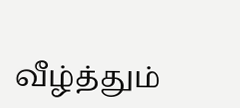வீழ்த்தும்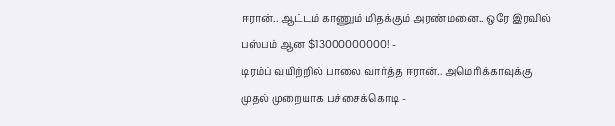ஈரான்.. ஆட்டம் காணும் மிதக்கும் அரண்மனை.. ஒரே இரவில் பஸ்பம் ஆன $13000000000! -
டிரம்ப் வயிற்றில் பாலை வார்த்த ஈரான்.. அமெரிக்காவுக்கு முதல் முறையாக பச்சைக்கொடி -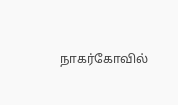நாகர்கோவில்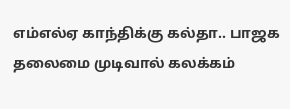எம்எல்ஏ காந்திக்கு கல்தா.. பாஜக தலைமை முடிவால் கலக்கம்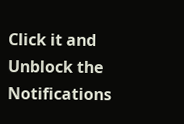Click it and Unblock the Notifications